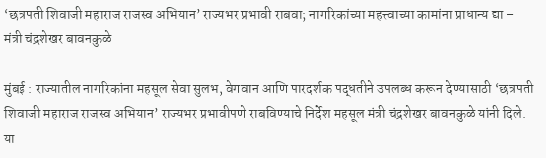‘छत्रपती शिवाजी महाराज राजस्व अभियान’ राज्यभर प्रभावी राबवा; नागरिकांच्या महत्त्वाच्या कामांना प्राधान्य द्या – मंत्री चंद्रशेखर बावनकुळे

मुंबई : राज्यातील नागरिकांना महसूल सेवा सुलभ, वेगवान आणि पारदर्शक पद्धतीने उपलब्ध करून देण्यासाठी ‘छत्रपती शिवाजी महाराज राजस्व अभियान’ राज्यभर प्रभावीपणे राबविण्याचे निर्देश महसूल मंत्री चंद्रशेखर बावनकुळे यांनी दिले. या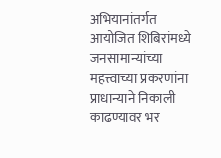अभियानांतर्गत आयोजित शिबिरांमध्ये जनसामान्यांच्या महत्त्वाच्या प्रकरणांना प्राधान्याने निकाली काढण्यावर भर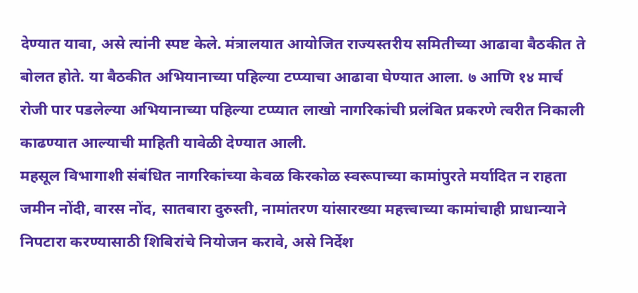देण्यात यावा, असे त्यांनी स्पष्ट केले. मंत्रालयात आयोजित राज्यस्तरीय समितीच्या आढावा बैठकीत ते बोलत होते. या बैठकीत अभियानाच्या पहिल्या टप्प्याचा आढावा घेण्यात आला. ७ आणि १४ मार्च रोजी पार पडलेल्या अभियानाच्या पहिल्या टप्प्यात लाखो नागरिकांची प्रलंबित प्रकरणे त्वरीत निकाली काढण्यात आल्याची माहिती यावेळी देण्यात आली.
महसूल विभागाशी संबंधित नागरिकांच्या केवळ किरकोळ स्वरूपाच्या कामांपुरते मर्यादित न राहता जमीन नोंदी, वारस नोंद, सातबारा दुरुस्ती, नामांतरण यांसारख्या महत्त्वाच्या कामांचाही प्राधान्याने निपटारा करण्यासाठी शिबिरांचे नियोजन करावे, असे निर्देश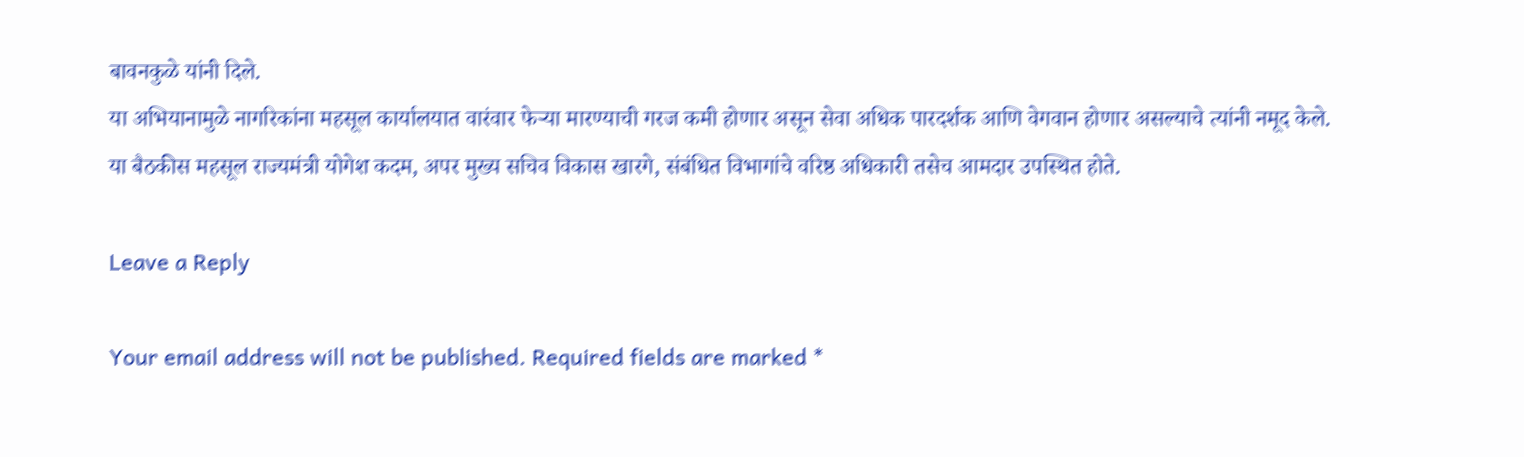बावनकुळे यांनी दिले.
या अभियानामुळे नागरिकांना महसूल कार्यालयात वारंवार फेऱ्या मारण्याची गरज कमी होणार असून सेवा अधिक पारदर्शक आणि वेगवान होणार असल्याचे त्यांनी नमूद केले.
या बैठकीस महसूल राज्यमंत्री योगेश कदम, अपर मुख्य सचिव विकास खारगे, संबंधित विभागांचे वरिष्ठ अधिकारी तसेच आमदार उपस्थित होते.

Leave a Reply

Your email address will not be published. Required fields are marked *